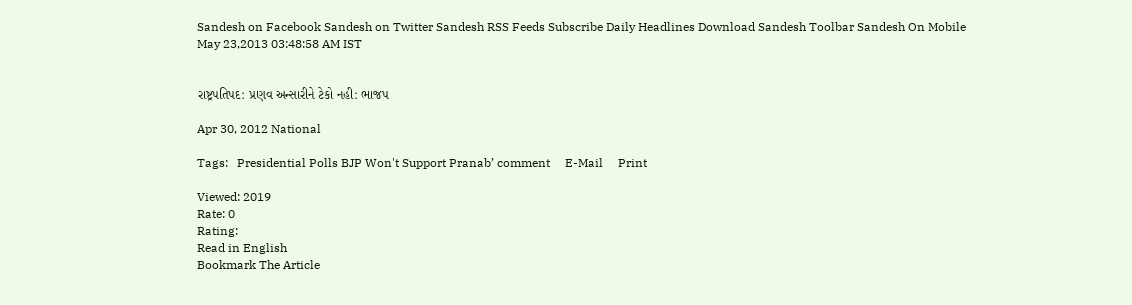Sandesh on Facebook Sandesh on Twitter Sandesh RSS Feeds Subscribe Daily Headlines Download Sandesh Toolbar Sandesh On Mobile
May 23,2013 03:48:58 AM IST


રાષ્ટ્રપતિપદ: પ્રણવ અન્સારીને ટેકો નહી: ભાજપ

Apr 30, 2012 National

Tags:   Presidential Polls BJP Won't Support Pranab’ comment     E-Mail     Print

Viewed: 2019
Rate: 0
Rating:
Read in English
Bookmark The Article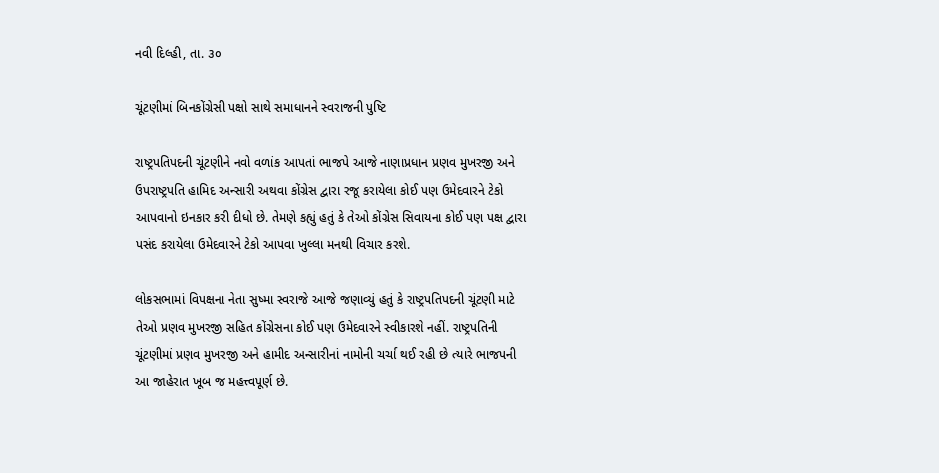નવી દિલ્હી, તા. ૩૦

ચૂંટણીમાં બિનકોંગ્રેસી પક્ષો સાથે સમાધાનને સ્વરાજની પુષ્ટિ

રાષ્ટ્રપતિપદની ચૂંટણીને નવો વળાંક આપતાં ભાજપે આજે નાણાપ્રધાન પ્રણવ મુખરજી અને ઉપરાષ્ટ્રપતિ હામિદ અન્સારી અથવા કોંગ્રેસ દ્વારા રજૂ કરાયેલા કોઈ પણ ઉમેદવારને ટેકો આપવાનો ઇનકાર કરી દીધો છે. તેમણે કહ્યું હતું કે તેઓ કોંગ્રેસ સિવાયના કોઈ પણ પક્ષ દ્વારા પસંદ કરાયેલા ઉમેદવારને ટેકો આપવા ખુલ્લા મનથી વિચાર કરશે.

લોકસભામાં વિપક્ષના નેતા સુષ્મા સ્વરાજે આજે જણાવ્યું હતું કે રાષ્ટ્રપતિપદની ચૂંટણી માટે તેઓ પ્રણવ મુખરજી સહિત કોંગ્રેસના કોઈ પણ ઉમેદવારને સ્વીકારશે નહીં. રાષ્ટ્રપતિની ચૂંટણીમાં પ્રણવ મુખરજી અને હામીદ અન્સારીનાં નામોની ચર્ચા થઈ રહી છે ત્યારે ભાજપની આ જાહેરાત ખૂબ જ મહત્ત્વપૂર્ણ છે.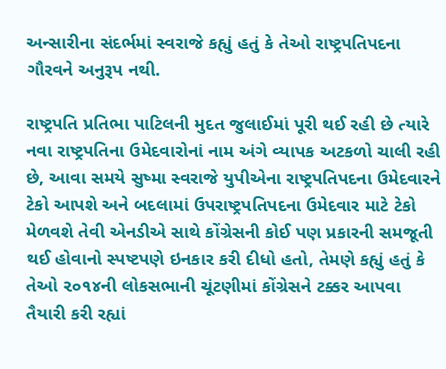અન્સારીના સંદર્ભમાં સ્વરાજે કહ્યું હતું કે તેઓ રાષ્ટ્રપતિપદના ગૌરવને અનુરૂપ નથી.

રાષ્ટ્રપતિ પ્રતિભા પાટિલની મુદત જુલાઈમાં પૂરી થઈ રહી છે ત્યારે નવા રાષ્ટ્રપતિના ઉમેદવારોનાં નામ અંગે વ્યાપક અટકળો ચાલી રહી છે, આવા સમયે સુષ્મા સ્વરાજે યુપીએના રાષ્ટ્રપતિપદના ઉમેદવારને ટેકો આપશે અને બદલામાં ઉપરાષ્ટ્રપતિપદના ઉમેદવાર માટે ટેકો મેળવશે તેવી એનડીએ સાથે કોંગ્રેસની કોઈ પણ પ્રકારની સમજૂતી થઈ હોવાનો સ્પષ્ટપણે ઇનકાર કરી દીધો હતો, તેમણે કહ્યું હતું કે તેઓ ૨૦૧૪ની લોકસભાની ચૂંટણીમાં કોંગ્રેસને ટક્કર આપવા તૈયારી કરી રહ્યાં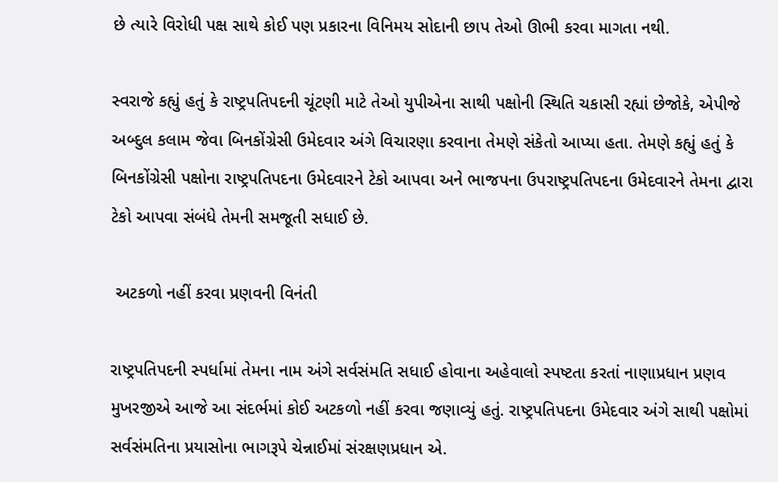છે ત્યારે વિરોધી પક્ષ સાથે કોઈ પણ પ્રકારના વિનિમય સોદાની છાપ તેઓ ઊભી કરવા માગતા નથી.

સ્વરાજે કહ્યું હતું કે રાષ્ટ્રપતિપદની ચૂંટણી માટે તેઓ યુપીએના સાથી પક્ષોની સ્થિતિ ચકાસી રહ્યાં છેજોકે, એપીજે અબ્દુલ કલામ જેવા બિનકોંગ્રેસી ઉમેદવાર અંગે વિચારણા કરવાના તેમણે સંકેતો આપ્યા હતા. તેમણે કહ્યું હતું કે બિનકોંગ્રેસી પક્ષોના રાષ્ટ્રપતિપદના ઉમેદવારને ટેકો આપવા અને ભાજપના ઉપરાષ્ટ્રપતિપદના ઉમેદવારને તેમના દ્વારા ટેકો આપવા સંબંધે તેમની સમજૂતી સધાઈ છે.

 અટકળો નહીં કરવા પ્રણવની વિનંતી

રાષ્ટ્રપતિપદની સ્પર્ધામાં તેમના નામ અંગે સર્વસંમતિ સધાઈ હોવાના અહેવાલો સ્પષ્ટતા કરતાં નાણાપ્રધાન પ્રણવ મુખરજીએ આજે આ સંદર્ભમાં કોઈ અટકળો નહીં કરવા જણાવ્યું હતું. રાષ્ટ્રપતિપદના ઉમેદવાર અંગે સાથી પક્ષોમાં સર્વસંમતિના પ્રયાસોના ભાગરૂપે ચેન્નાઈમાં સંરક્ષણપ્રધાન એ.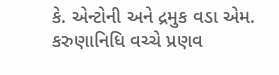કે. એન્ટોની અને દ્રમુક વડા એમ. કરુણાનિધિ વચ્ચે પ્રણવ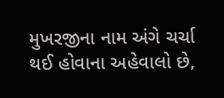મુખરજીના નામ અંગે ચર્ચા થઈ હોવાના અહેવાલો છે,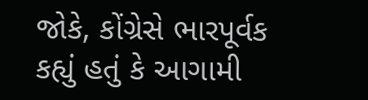જોકે, કોંગ્રેસે ભારપૂર્વક કહ્યું હતું કે આગામી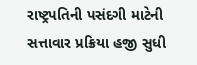રાષ્ટ્રપતિની પસંદગી માટેની સત્તાવાર પ્રક્રિયા હજી સુધી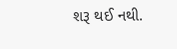શરૂ થઈ નથી.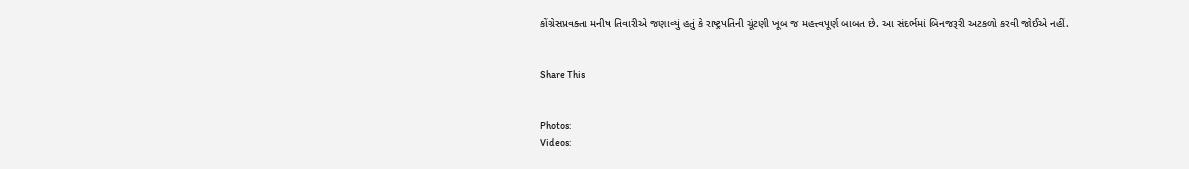કોંગ્રેસપ્રવક્તા મનીષ તિવારીએ જણાવ્યું હતું કે રાષ્ટ્રપતિની ચૂંટણી ખૂબ જ મહત્ત્વપૂર્ણ બાબત છે. આ સંદર્ભમાં બિનજરૂરી અટકળો કરવી જોઈએ નહીં.


Share This


Photos:
Videos: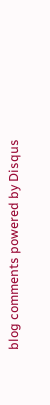blog comments powered by Disqus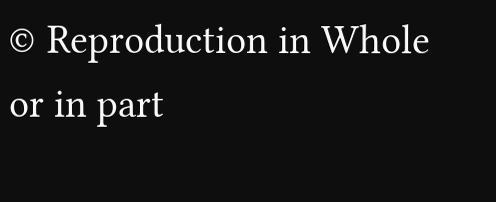© Reproduction in Whole or in part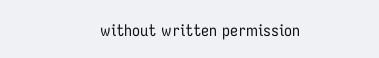without written permission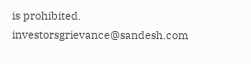is prohibited.
investorsgrievance@sandesh.com